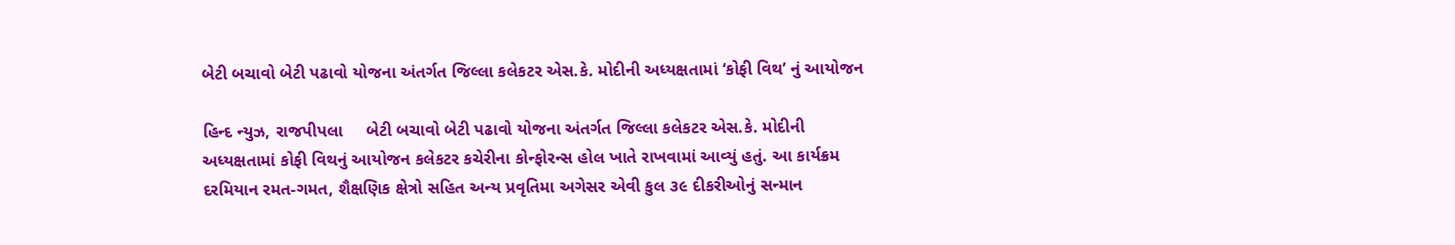બેટી બચાવો બેટી પઢાવો યોજના અંતર્ગત જિલ્લા કલેકટર એસ.કે. મોદીની અધ્યક્ષતામાં ‘કોફી વિથ’ નું આયોજન

હિન્દ ન્યુઝ, રાજપીપલા     બેટી બચાવો બેટી પઢાવો યોજના અંતર્ગત જિલ્લા કલેકટર એસ.કે. મોદીની અધ્યક્ષતામાં કોફી વિથનું આયોજન કલેકટર કચેરીના કોન્ફોરન્સ હોલ ખાતે રાખવામાં આવ્યું હતું. આ કાર્યક્રમ દરમિયાન રમત-ગમત, શૈક્ષણિક ક્ષેત્રો સહિત અન્ય પ્રવૃતિમા અગેસર એવી કુલ ૩૯ દીકરીઓનું સન્માન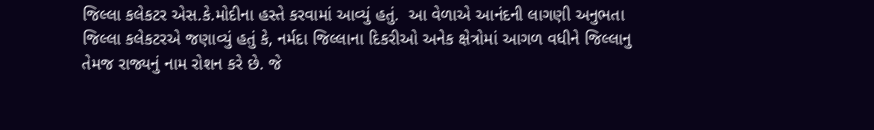જિલ્લા કલેકટર એસ.કે.મોદીના હસ્તે કરવામાં આવ્યું હતું.  આ વેળાએ આનંદની લાગણી અનુભતા જિલ્લા કલેકટરએ જણાવ્યું હતું કે, નર્મદા જિલ્લાના દિકરીઓ અનેક ક્ષેત્રોમાં આગળ વધીને જિલ્લાનુ તેમજ રાજ્યનું નામ રોશન કરે છે. જે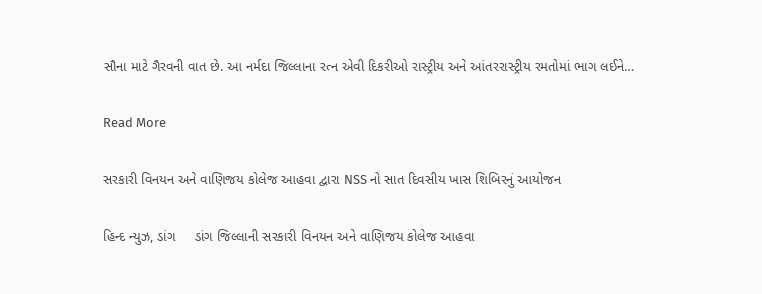સૌના માટે ગૈરવની વાત છે. આ નર્મદા જિલ્લાના રત્ન એવી દિકરીઓ રાસ્ટ્રીય અને આંતરરાસ્ટ્રીય રમતોમાં ભાગ લઈને…

Read More

સરકારી વિનયન અને વાણિજય કોલેજ આહવા દ્વારા NSS નો સાત દિવસીય ખાસ શિબિરનું આયોજન

હિન્દ ન્યુઝ, ડાંગ     ડાંગ જિલ્લાની સરકારી વિનયન અને વાણિજય કોલેજ આહવા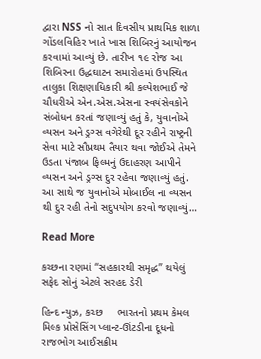દ્વારા NSS નો સાત દિવસીય પ્રાથમિક શાળા ગોંડલવિહિર ખાતે ખાસ શિબિરનું આયોજન કરવામાં આવ્યું છે. તારીખ ૧૯ રોજ આ શિબિરના ઉદ્ધઘાટન સમારોહમાં ઉપસ્થિત તાલુકા શિક્ષણાધિકારી શ્રી કલ્પેશભાઈ જે ચૌધરીએ એન.એસ.એસના સ્વયંસેવકોને સંબોધન કરતાં જણાવ્યું હતું કે, યુવાનોએ વ્યસન અને ડ્રગ્સ વગેરેથી દૂર રહીને રાષ્ટ્રની સેવા માટે સૌપ્રથમ તૈયાર થવા જોઈએ તેમને ઉડતા પંજાબ ફિલ્મનું ઉદાહરણ આપીને વ્યસન અને ડ્રગ્સ દુર રહેવા જણાવ્યું હતું. આ સાથે જ યુવાનોએ મોબાઈલ ના વ્યસન થી દુર રહી તેનો સદુપયોગ કરવો જણાવ્યું…

Read More

કચ્છના રણમાં “સહકારથી સમૃદ્ધ” થયેલું સફેદ સોનું એટલે સરહદ ડેરી

હિન્દ ન્યુઝ, કચ્છ     ભારતનો પ્રથમ કેમલ મિલ્ક પ્રોસેસિંગ પ્લાન્ટ-ઊંટડીના દૂધનો રાજભોગ આઈસક્રીમ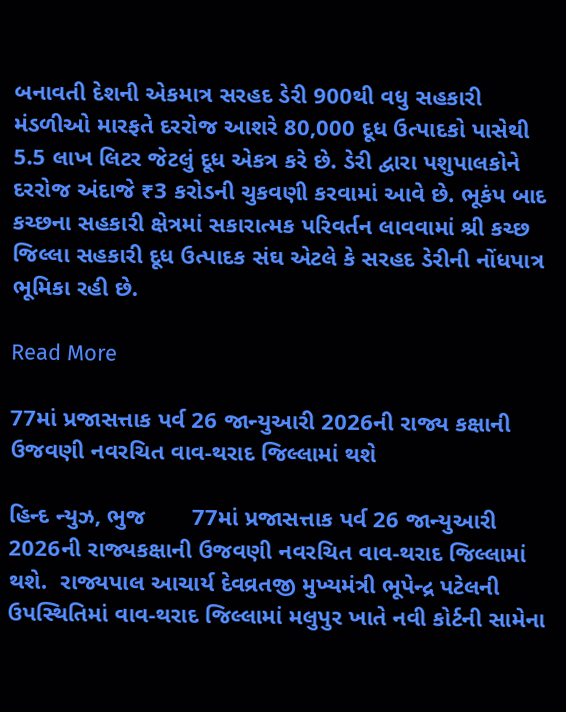બનાવતી દેશની એકમાત્ર સરહદ ડેરી 900થી વધુ સહકારી મંડળીઓ મારફતે દરરોજ આશરે 80,000 દૂધ ઉત્પાદકો પાસેથી 5.5 લાખ લિટર જેટલું દૂધ એકત્ર કરે છે. ડેરી દ્વારા પશુપાલકોને દરરોજ અંદાજે ₹3 કરોડની ચુકવણી કરવામાં આવે છે. ભૂકંપ બાદ કચ્છના સહકારી ક્ષેત્રમાં સકારાત્મક પરિવર્તન લાવવામાં શ્રી કચ્છ જિલ્લા સહકારી દૂધ ઉત્પાદક સંઘ એટલે કે સરહદ ડેરીની નોંધપાત્ર ભૂમિકા રહી છે.

Read More

77માં પ્રજાસત્તાક પર્વ 26 જાન્યુઆરી 2026ની રાજ્ય કક્ષાની ઉજવણી નવરચિત વાવ-થરાદ જિલ્લામાં થશે

હિન્દ ન્યુઝ, ભુજ       77માં પ્રજાસત્તાક પર્વ 26 જાન્યુઆરી 2026ની રાજ્યકક્ષાની ઉજવણી નવરચિત વાવ-થરાદ જિલ્લામાં થશે.  રાજ્યપાલ આચાર્ય દેવવ્રતજી મુખ્યમંત્રી ભૂપેન્દ્ર પટેલની ઉપસ્થિતિમાં વાવ-થરાદ જિલ્લામાં મલુપુર ખાતે નવી કોર્ટની સામેના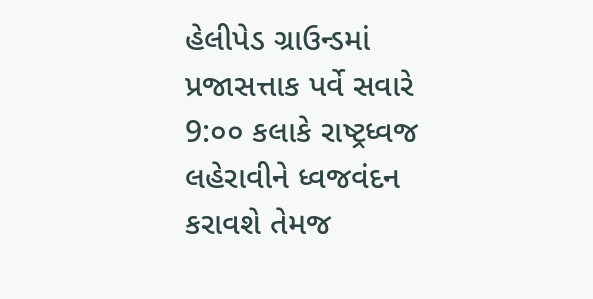હેલીપેડ ગ્રાઉન્ડમાં પ્રજાસત્તાક પર્વે સવારે 9:૦૦ કલાકે રાષ્ટ્રધ્વજ લહેરાવીને ધ્વજવંદન કરાવશે તેમજ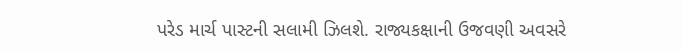પરેડ માર્ચ પાસ્ટની સલામી ઝિલશે. રાજ્યકક્ષાની ઉજવણી અવસરે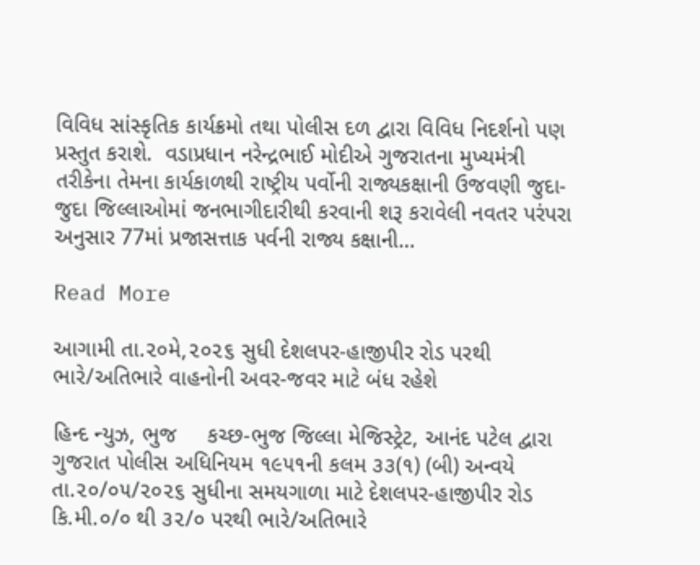વિવિધ સાંસ્કૃતિક કાર્યક્રમો તથા પોલીસ દળ દ્વારા વિવિધ નિદર્શનો પણ પ્રસ્તુત કરાશે.  વડાપ્રધાન નરેન્દ્રભાઈ મોદીએ ગુજરાતના મુખ્યમંત્રી તરીકેના તેમના કાર્યકાળથી રાષ્ટ્રીય પર્વોની રાજ્યકક્ષાની ઉજવણી જુદા-જુદા જિલ્લાઓમાં જનભાગીદારીથી કરવાની શરૂ કરાવેલી નવતર પરંપરા અનુસાર 77માં પ્રજાસત્તાક પર્વની રાજ્ય કક્ષાની…

Read More

આગામી તા.૨૦મે,૨૦૨૬ સુધી દેશલપર-હાજીપીર રોડ પરથી ભારે/અતિભારે વાહનોની અવર-જવર માટે બંધ રહેશે

હિન્દ ન્યુઝ, ભુજ     કચ્છ-ભુજ જિલ્લા મેજિસ્ટ્રેટ, આનંદ પટેલ દ્વારા ગુજરાત પોલીસ અધિનિયમ ૧૯૫૧ની કલમ ૩૩(૧) (બી) અન્વયે તા.૨૦/૦૫/૨૦૨૬ સુધીના સમયગાળા માટે દેશલપર-હાજીપીર રોડ કિ.મી.૦/૦ થી ૩૨/૦ પરથી ભારે/અતિભારે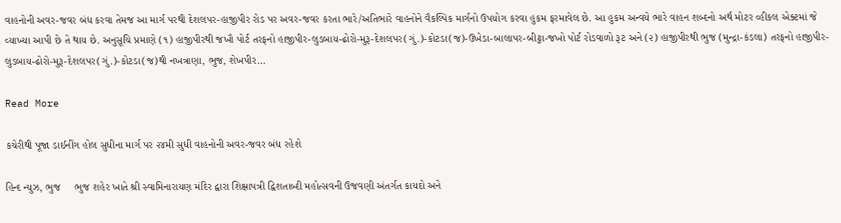વાહનોની અવર-જવર બંધ કરવા તેમજ આ માર્ગ પરથી દેશલપર-હાજીપીર રોડ પર અવર-જવર કરતા ભારે/અતિભારે વાહનોને વૈકલ્પિક માર્ગનો ઉપયોગ કરવા હુકમ ફરમાવેલ છે. આ હુકમ અન્વયે ભારે વાહન શબ્દનો અર્થ મોટર વ્હીકલ એક્ટમાં જે વ્યાખ્યા આપી છે તે થાય છે. અનુસૂચિ પ્રમાણે (૧) હાજીપીરથી જખૌ પોર્ટ તરફનો હાજીપીર-લુડબાય-ઢોરો-મુરૂ-દેશલપર(ગું.)-કોટડા(જ)-ઉખેડા-બાલાપર-બીટ્ટા-જખો પોર્ટ રોડવાળો રૂટ અને (૨) હાજીપીરથી ભુજ (મુન્દ્રા-કંડલા) તરફનો હાજીપીર-લુડબાય-ઢોરો-મુરૂ-દેશલપર(ગું.)-કોટડા(જ)થી નખત્રાણા, ભુજ, શેખપીર…

Read More

કચેરીથી પૂજા ડાઈનીંગ હોલ સુધીના માર્ગ પર ૨૪મી સુધી વાહનોની અવર-જવર બંધ રહેશે

હિન્દ ન્યુઝ, ભુજ     ભુજ શહેર ખાતે શ્રી સ્વામિનારાયણ મંદિર દ્વારા શિક્ષાપત્રી દ્વિશતાબ્દી મહોત્સવની ઉજવણી અંતર્ગત કાયદો અને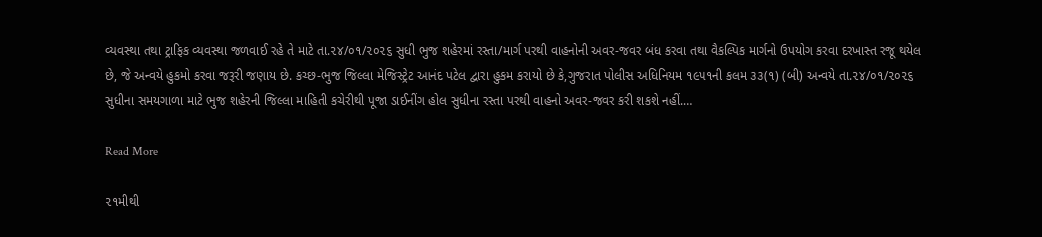વ્યવસ્થા તથા ટ્રાફિક વ્યવસ્થા જળવાઈ રહે તે માટે તા.૨૪/૦૧/૨૦૨૬ સુધી ભુજ શહેરમાં રસ્તા/માર્ગ પરથી વાહનોની અવર-જવર બંધ કરવા તથા વૈકલ્પિક માર્ગનો ઉપયોગ કરવા દરખાસ્ત રજૂ થયેલ છે, જે અન્વયે હુકમો કરવા જરૂરી જણાય છે. કચ્છ-ભુજ જિલ્લા મેજિસ્ટ્રેટ આનંદ પટેલ દ્વારા હુકમ કરાયો છે કે,ગુજરાત પોલીસ અધિનિયમ ૧૯૫૧ની કલમ ૩૩(૧) (બી) અન્વયે તા.૨૪/૦૧/૨૦૨૬ સુધીના સમયગાળા માટે ભુજ શહેરની જિલ્લા માહિતી કચેરીથી પૂજા ડાઈનીંગ હોલ સુધીના રસ્તા પરથી વાહનો અવર-જવર કરી શકશે નહીં.…

Read More

૨૧મીથી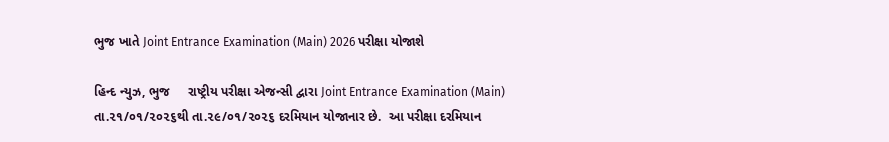ભુજ ખાતે Joint Entrance Examination (Main) 2026 પરીક્ષા યોજાશે

હિન્દ ન્યુઝ, ભુજ     રાષ્ટ્રીય પરીક્ષા એજન્સી દ્વારા Joint Entrance Examination (Main) તા.૨૧/૦૧/૨૦૨૬થી તા.૨૯/૦૧/૨૦૨૬ દરમિયાન યોજાનાર છે.  આ પરીક્ષા દરમિયાન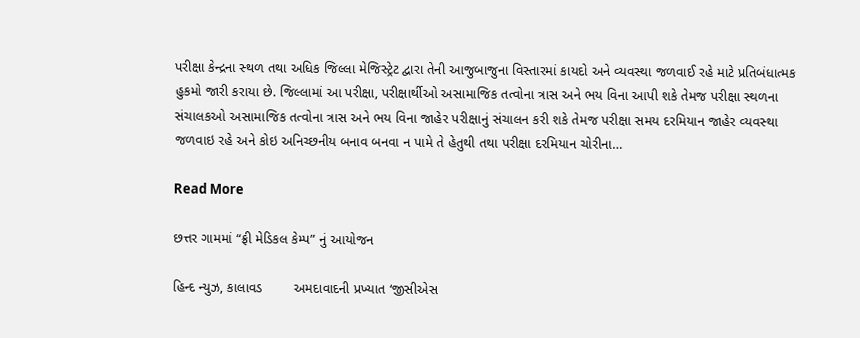પરીક્ષા કેન્‍દ્રના સ્‍થળ તથા અધિક જિલ્લા મેજિસ્ટ્રેટ દ્વારા તેની આજુબાજુના વિસ્‍તારમાં કાયદો અને વ્યવસ્થા જળવાઈ રહે માટે પ્રતિબંધાત્‍મક હુકમો જારી કરાયા છે. જિલ્‍લામાં આ પરીક્ષા, પરીક્ષાર્થીઓ અસામાજિક તત્‍વોના ત્રાસ અને ભય વિના આપી શકે તેમજ પરીક્ષા સ્થળના સંચાલકઓ અસામાજિક તત્‍વોના ત્રાસ અને ભય વિના જાહેર પરીક્ષાનું સંચાલન કરી શકે તેમજ પરીક્ષા સમય દરમિયાન જાહેર વ્‍યવસ્‍થા જળવાઇ રહે અને કોઇ અનિચ્‍છનીય બનાવ બનવા ન પામે તે હેતુથી તથા પરીક્ષા દરમિયાન ચોરીના…

Read More

છત્તર ગામમાં “ફ્રી મેડિકલ કેમ્પ” નું આયોજન

હિન્દ ન્યુઝ, કાલાવડ        અમદાવાદની પ્રખ્યાત ‘જીસીએસ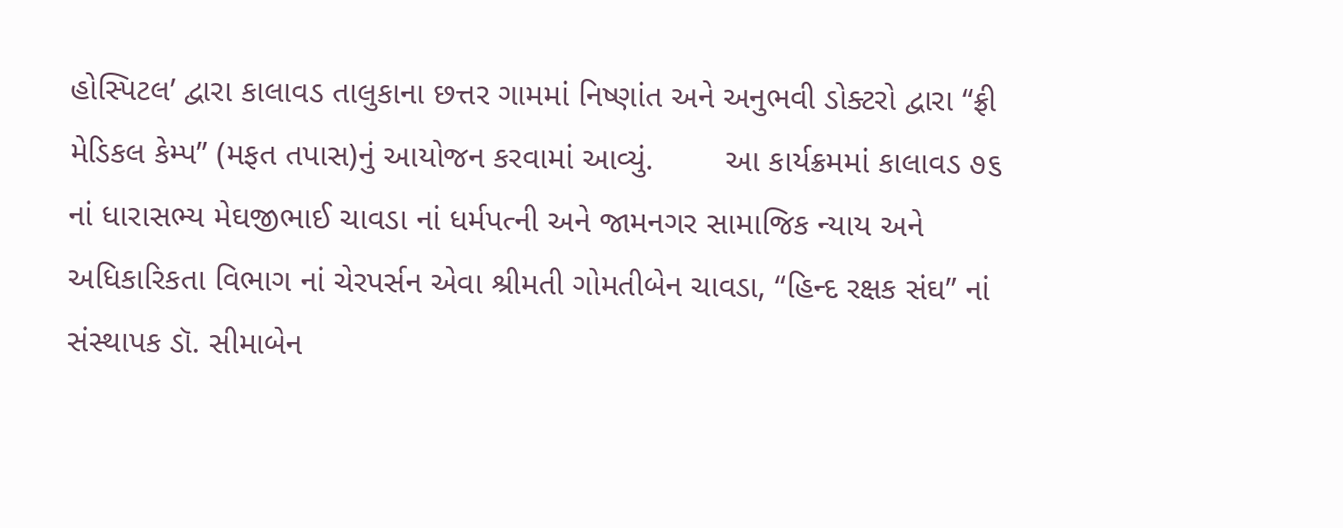હોસ્પિટલ’ દ્વારા કાલાવડ તાલુકાના છત્તર ગામમાં નિષ્ણાંત અને અનુભવી ડોક્ટરો દ્વારા “ફ્રી મેડિકલ કેમ્પ” (મફત તપાસ)નું આયોજન કરવામાં આવ્યું.        આ કાર્યક્રમમાં કાલાવડ ૭૬ નાં ધારાસભ્ય મેઘજીભાઈ ચાવડા નાં ધર્મપત્ની અને જામનગર સામાજિક ન્યાય અને અધિકારિકતા વિભાગ નાં ચેરપર્સન એવા શ્રીમતી ગોમતીબેન ચાવડા, “હિન્દ રક્ષક સંઘ” નાં સંસ્થાપક ડૉ. સીમાબેન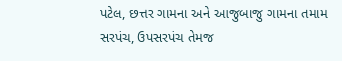પટેલ, છત્તર ગામના અને આજુબાજુ ગામના તમામ સરપંચ, ઉપસરપંચ તેમજ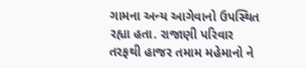ગામના અન્ય આગેવાનો ઉપસ્થિત રહ્યા હતા. રાજાણી પરિવાર તરફથી હાજર તમામ મહેમાનો ને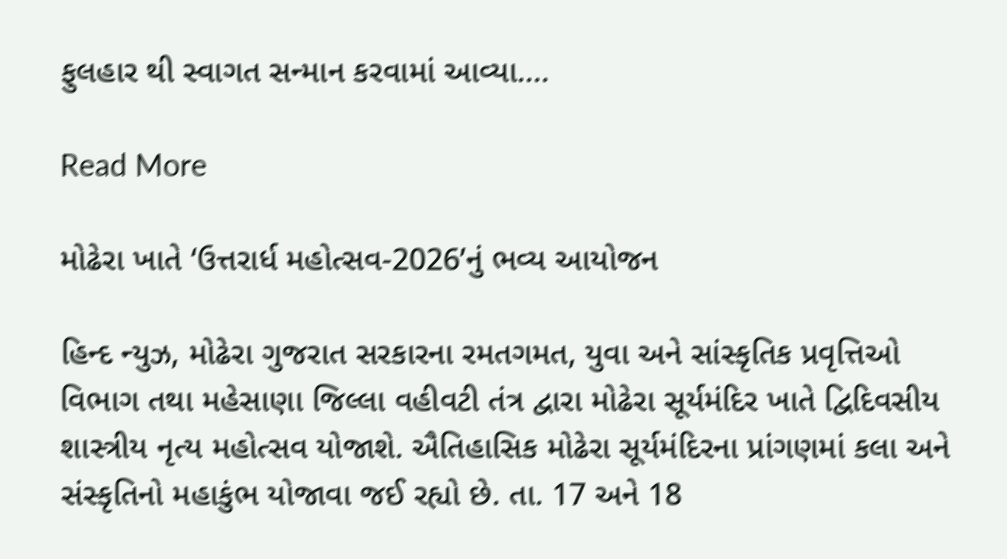ફુલહાર થી સ્વાગત સન્માન કરવામાં આવ્યા.…

Read More

મોઢેરા ખાતે ‘ઉત્તરાર્ધ મહોત્સવ-2026’નું ભવ્ય આયોજન

હિન્દ ન્યુઝ, મોઢેરા ગુજરાત સરકારના રમતગમત, યુવા અને સાંસ્કૃતિક પ્રવૃત્તિઓ વિભાગ તથા મહેસાણા જિલ્લા વહીવટી તંત્ર દ્વારા મોઢેરા સૂર્યમંદિર ખાતે દ્વિદિવસીય શાસ્ત્રીય નૃત્ય મહોત્સવ યોજાશે. ઐતિહાસિક મોઢેરા સૂર્યમંદિરના પ્રાંગણમાં કલા અને સંસ્કૃતિનો મહાકુંભ યોજાવા જઈ રહ્યો છે. તા. 17 અને 18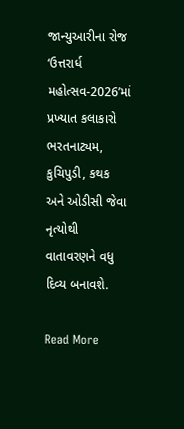જાન્યુઆરીના રોજ ‘ઉત્તરાર્ધ મહોત્સવ-2026’માં પ્રખ્યાત કલાકારો ભરતનાટ્યમ, કુચિપુડી, કથક અને ઓડીસી જેવા નૃત્યોથી વાતાવરણને વધુ દિવ્ય બનાવશે.

Read More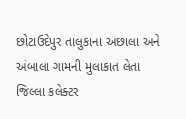છોટાઉદેપુર તાલુકાના અછાલા અને અંબાલા ગામની મુલાકાત લેતા જિલ્લા કલેક્ટર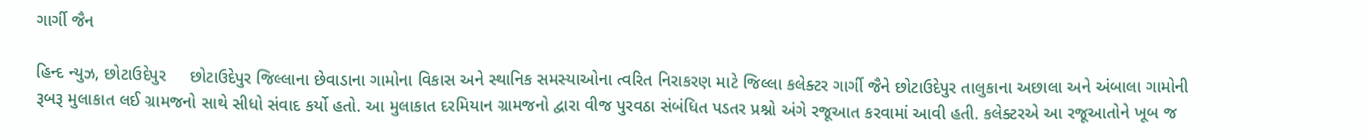ગાર્ગી જૈન

હિન્દ ન્યુઝ, છોટાઉદેપુર     છોટાઉદેપુર જિલ્લાના છેવાડાના ગામોના વિકાસ અને સ્થાનિક સમસ્યાઓના ત્વરિત નિરાકરણ માટે જિલ્લા કલેક્ટર ગાર્ગી જૈને છોટાઉદેપુર તાલુકાના અછાલા અને અંબાલા ગામોની રૂબરૂ મુલાકાત લઈ ગ્રામજનો સાથે સીધો સંવાદ કર્યો હતો. આ મુલાકાત દરમિયાન ગ્રામજનો દ્વારા વીજ પુરવઠા સંબંધિત પડતર પ્રશ્નો અંગે રજૂઆત કરવામાં આવી હતી. કલેક્ટરએ આ રજૂઆતોને ખૂબ જ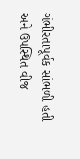ગંભીરતાપૂર્વક સાંભળી હતી અને ઉપસ્થિત વીજ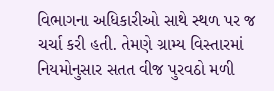વિભાગના અધિકારીઓ સાથે સ્થળ પર જ ચર્ચા કરી હતી. તેમણે ગ્રામ્ય વિસ્તારમાં નિયમોનુસાર સતત વીજ પુરવઠો મળી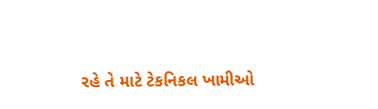રહે તે માટે ટેકનિકલ ખામીઓ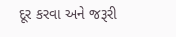દૂર કરવા અને જરૂરી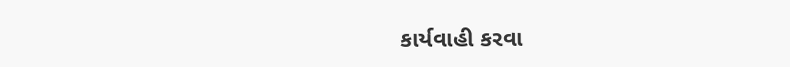કાર્યવાહી કરવા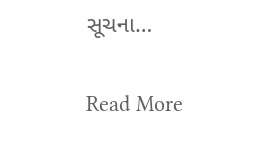સૂચના…

Read More